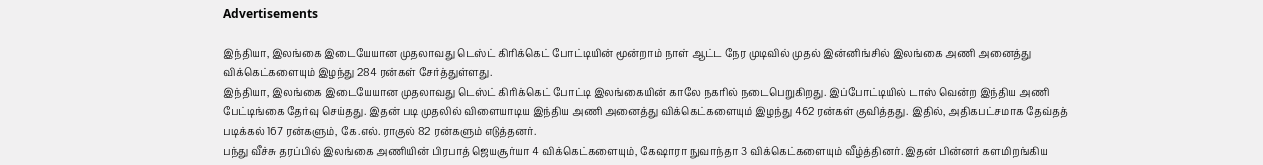Advertisements

இந்தியா, இலங்கை இடையேயான முதலாவது டெஸ்ட் கிரிக்கெட் போட்டியின் மூன்றாம் நாள் ஆட்ட நேர முடிவில் முதல் இன்னிங்சில் இலங்கை அணி அனைத்து விக்கெட்களையும் இழந்து 284 ரன்கள் சேர்த்துள்ளது.
இந்தியா, இலங்கை இடையேயான முதலாவது டெஸ்ட் கிரிக்கெட் போட்டி இலங்கையின் காலே நகரில் நடைபெறுகிறது. இப்போட்டியில் டாஸ் வென்ற இந்திய அணி பேட்டிங்கை தேர்வு செய்தது. இதன் படி முதலில் விளையாடிய இந்திய அணி அனைத்து விக்கெட்களையும் இழந்து 462 ரன்கள் குவித்தது. இதில், அதிகபட்சமாக தேவ்தத் படிக்கல் 167 ரன்களும், கே.எல். ராகுல் 82 ரன்களும் எடுத்தனர்.
பந்து வீச்சு தரப்பில் இலங்கை அணியின் பிரபாத் ஜெயசூர்யா 4 விக்கெட்களையும், கேஷாரா நுவாந்தா 3 விக்கெட்களையும் வீழ்த்தினர். இதன் பின்னர் களமிறங்கிய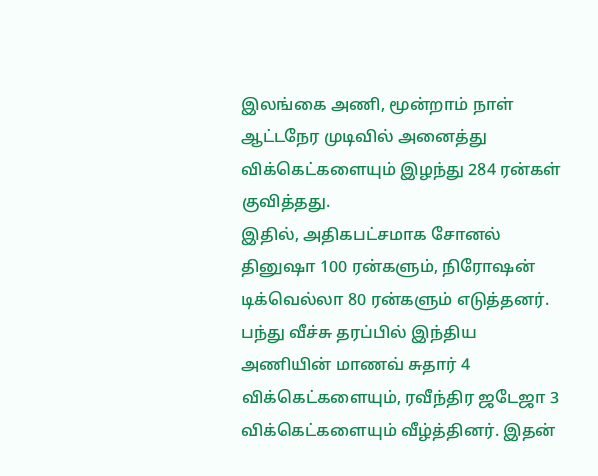இலங்கை அணி, மூன்றாம் நாள் ஆட்டநேர முடிவில் அனைத்து விக்கெட்களையும் இழந்து 284 ரன்கள் குவித்தது.
இதில், அதிகபட்சமாக சோனல் தினுஷா 100 ரன்களும், நிரோஷன் டிக்வெல்லா 80 ரன்களும் எடுத்தனர். பந்து வீச்சு தரப்பில் இந்திய அணியின் மாணவ் சுதார் 4 விக்கெட்களையும், ரவீந்திர ஜடேஜா 3 விக்கெட்களையும் வீழ்த்தினர். இதன்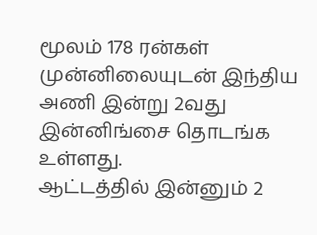மூலம் 178 ரன்கள் முன்னிலையுடன் இந்திய அணி இன்று 2வது இன்னிங்சை தொடங்க உள்ளது.
ஆட்டத்தில் இன்னும் 2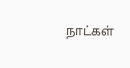நாட்கள்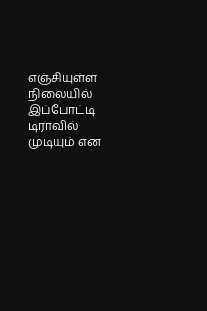எஞ்சியுள்ள நிலையில் இப்போட்டி டிராவில் முடியும் என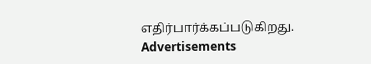எதிர்பார்க்கப்படுகிறது.
Advertisements